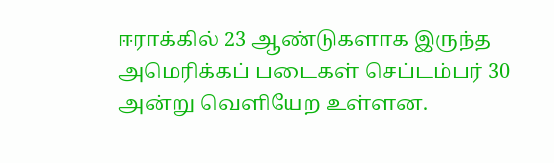ஈராக்கில் 23 ஆண்டுகளாக இருந்த அமெரிக்கப் படைகள் செப்டம்பர் 30 அன்று வெளியேற உள்ளன.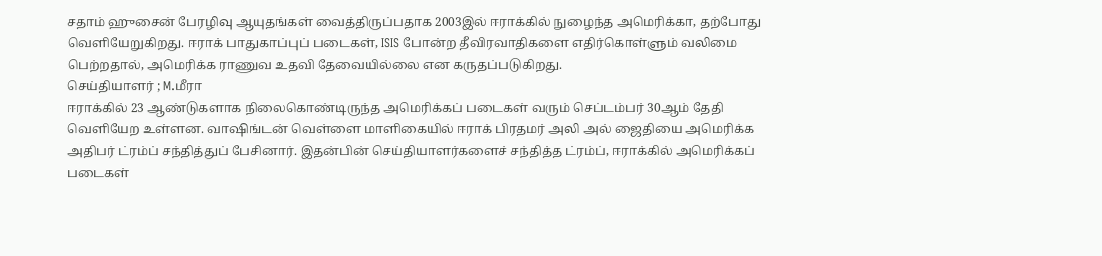சதாம் ஹுசைன் பேரழிவு ஆயுதங்கள் வைத்திருப்பதாக 2003இல் ஈராக்கில் நுழைந்த அமெரிக்கா, தற்போது வெளியேறுகிறது. ஈராக் பாதுகாப்புப் படைகள், ISIS போன்ற தீவிரவாதிகளை எதிர்கொள்ளும் வலிமை பெற்றதால், அமெரிக்க ராணுவ உதவி தேவையில்லை என கருதப்படுகிறது.
செய்தியாளர் ; M.மீரா
ஈராக்கில் 23 ஆண்டுகளாக நிலைகொண்டிருந்த அமெரிக்கப் படைகள் வரும் செப்டம்பர் 30ஆம் தேதி வெளியேற உள்ளன. வாஷிங்டன் வெள்ளை மாளிகையில் ஈராக் பிரதமர் அலி அல் ஜைதியை அமெரிக்க அதிபர் ட்ரம்ப் சந்தித்துப் பேசினார். இதன்பின் செய்தியாளர்களைச் சந்தித்த ட்ரம்ப், ஈராக்கில் அமெரிக்கப் படைகள்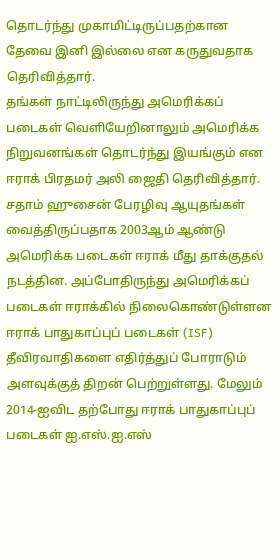தொடர்ந்து முகாமிட்டிருப்பதற்கான தேவை இனி இல்லை என கருதுவதாக தெரிவித்தார்.
தங்கள் நாட்டிலிருந்து அமெரிக்கப் படைகள் வெளியேறினாலும் அமெரிக்க நிறுவனங்கள் தொடர்ந்து இயங்கும் என ஈராக் பிரதமர் அலி ஜைதி தெரிவித்தார். சதாம் ஹுசைன் பேரழிவு ஆயுதங்கள் வைத்திருப்பதாக 2003ஆம் ஆண்டு அமெரிக்க படைகள் ஈராக் மீது தாக்குதல் நடத்தின. அப்போதிருந்து அமெரிக்கப் படைகள் ஈராக்கில் நிலைகொண்டுள்ளன
ஈராக் பாதுகாப்புப் படைகள் (ISF) தீவிரவாதிகளை எதிர்த்துப் போராடும் அளவுக்குத் திறன் பெற்றுள்ளது. மேலும் 2014-ஐவிட தற்போது ஈராக் பாதுகாப்புப் படைகள் ஐ.எஸ்.ஐ.எஸ்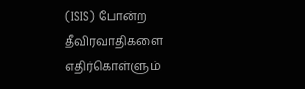(ISIS) போன்ற தீவிரவாதிகளை எதிர்கொள்ளும்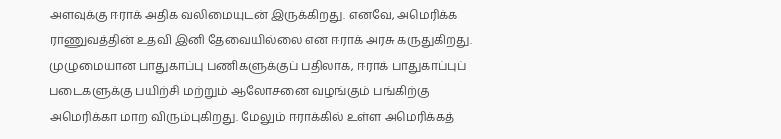அளவுக்கு ஈராக் அதிக வலிமையுடன் இருக்கிறது. எனவே, அமெரிக்க ராணுவத்தின் உதவி இனி தேவையில்லை என ஈராக் அரசு கருதுகிறது.
முழுமையான பாதுகாப்பு பணிகளுக்குப் பதிலாக, ஈராக் பாதுகாப்புப் படைகளுக்கு பயிற்சி மற்றும் ஆலோசனை வழங்கும் பங்கிற்கு அமெரிக்கா மாற விரும்புகிறது. மேலும் ஈராக்கில் உள்ள அமெரிக்கத்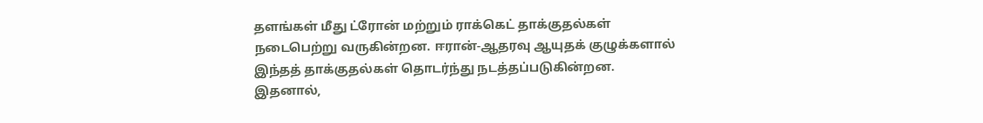தளங்கள் மீது ட்ரோன் மற்றும் ராக்கெட் தாக்குதல்கள் நடைபெற்று வருகின்றன. ஈரான்-ஆதரவு ஆயுதக் குழுக்களால் இந்தத் தாக்குதல்கள் தொடர்ந்து நடத்தப்படுகின்றன. இதனால்,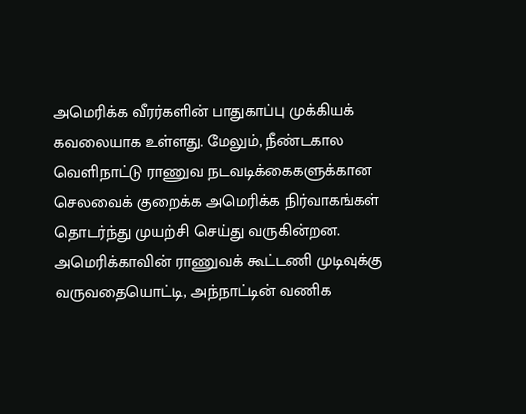அமெரிக்க வீரர்களின் பாதுகாப்பு முக்கியக் கவலையாக உள்ளது. மேலும், நீண்டகால வெளிநாட்டு ராணுவ நடவடிக்கைகளுக்கான செலவைக் குறைக்க அமெரிக்க நிர்வாகங்கள் தொடர்ந்து முயற்சி செய்து வருகின்றன. அமெரிக்காவின் ராணுவக் கூட்டணி முடிவுக்கு வருவதையொட்டி, அந்நாட்டின் வணிக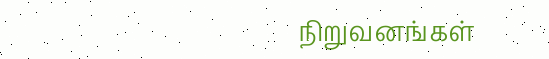நிறுவனங்கள்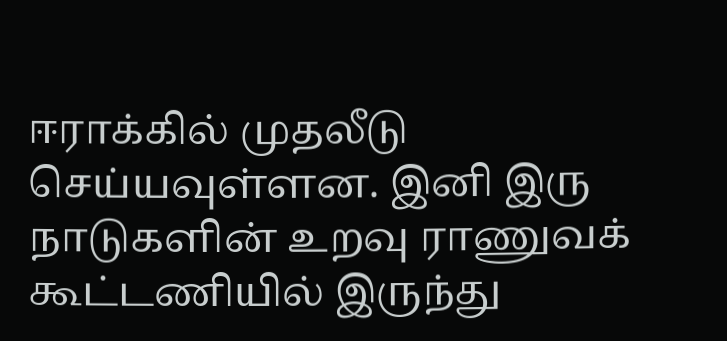ஈராக்கில் முதலீடு செய்யவுள்ளன. இனி இரு நாடுகளின் உறவு ராணுவக் கூட்டணியில் இருந்து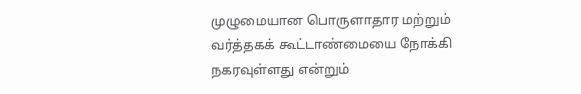முழுமையான பொருளாதார மற்றும் வர்த்தகக் கூட்டாண்மையை நோக்கி நகரவுள்ளது என்றும்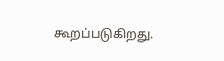கூறப்படுகிறது.